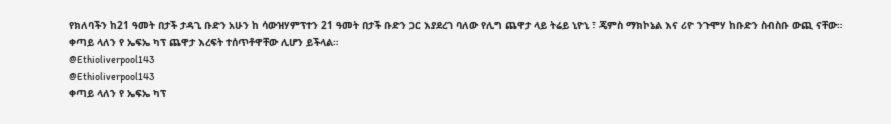የክለባችን ከ21 ዓመት በታች ታዳጊ ቡድን አሁን ከ ሳውዝሃምፕተን 21 ዓመት በታች ቡድን ጋር እያደረገ ባለው የሊግ ጨዋታ ላይ ትሬይ ኒዮኒ ፣ ጄምስ ማክኮኔል እና ሪዮ ንጉሞሃ ከቡድን ስብስቡ ውጪ ናቸው።
ቀጣይ ላለን የ ኤፍኤ ካፕ ጨዋታ እረፍት ተሰጥቶዋቸው ሊሆን ይችላል።
@Ethioliverpool143
@Ethioliverpool143
ቀጣይ ላለን የ ኤፍኤ ካፕ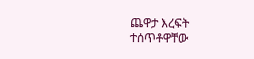ጨዋታ እረፍት ተሰጥቶዋቸው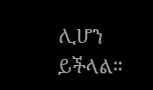ሊሆን ይችላል።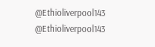@Ethioliverpool143
@Ethioliverpool143